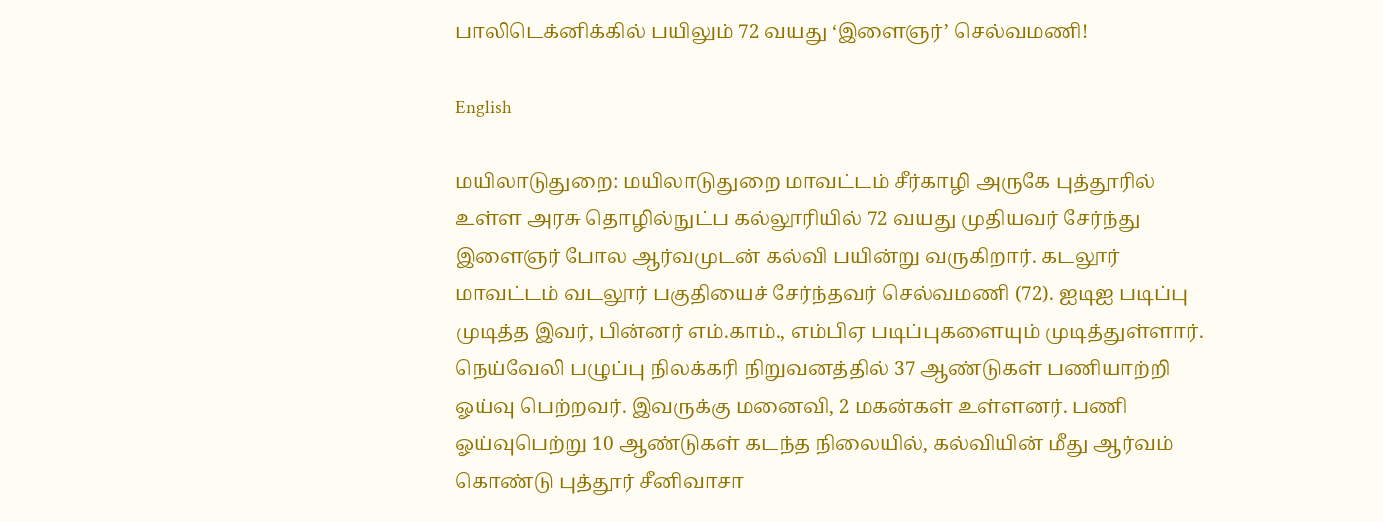பாலிடெக்னிக்கில் பயிலும் 72 வயது ‘இளைஞர்’ செல்வமணி!

English

மயிலாடுதுறை: மயிலாடுதுறை மாவட்டம் சீர்காழி அருகே புத்தூரில் உள்ள அரசு தொழில்நுட்ப கல்லூரியில் 72 வயது முதியவர் சேர்ந்து இளைஞர் போல ஆர்வமுடன் கல்வி பயின்று வருகிறார். கடலூர் மாவட்டம் வடலூர் பகுதியைச் சேர்ந்தவர் செல்வமணி (72). ஐடிஐ படிப்பு முடித்த இவர், பின்னர் எம்.காம்., எம்பிஏ படிப்புகளையும் முடித்துள்ளார். நெய்வேலி பழுப்பு நிலக்கரி நிறுவனத்தில் 37 ஆண்டுகள் பணியாற்றி ஓய்வு பெற்றவர். இவருக்கு மனைவி, 2 மகன்கள் உள்ளனர். பணி ஓய்வுபெற்று 10 ஆண்டுகள் கடந்த நிலையில், கல்வியின் மீது ஆர்வம் கொண்டு புத்தூர் சீனிவாசா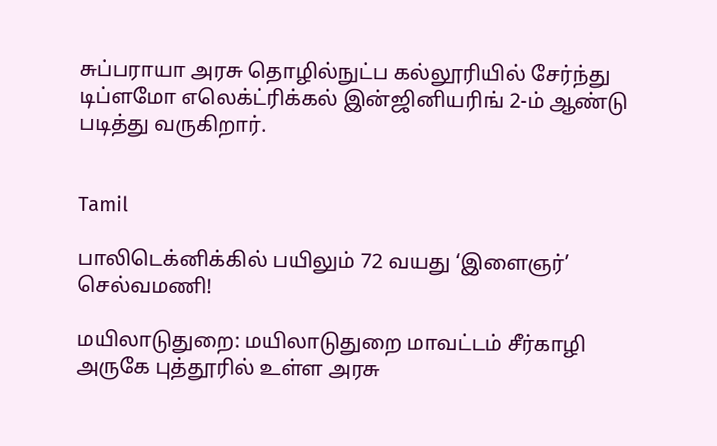சுப்பராயா அரசு தொழில்நுட்ப கல்லூரியில் சேர்ந்து டிப்ளமோ எலெக்ட்ரிக்கல் இன்ஜினியரிங் 2-ம் ஆண்டு படித்து வருகிறார்.


Tamil

பாலிடெக்னிக்கில் பயிலும் 72 வயது ‘இளைஞர்’ செல்வமணி!

மயிலாடுதுறை: மயிலாடுதுறை மாவட்டம் சீர்காழி அருகே புத்தூரில் உள்ள அரசு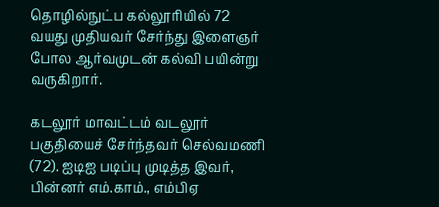தொழில்நுட்ப கல்லூரியில் 72 வயது முதியவர் சேர்ந்து இளைஞர் போல ஆர்வமுடன் கல்வி பயின்று வருகிறார்.

கடலூர் மாவட்டம் வடலூர் பகுதியைச் சேர்ந்தவர் செல்வமணி (72). ஐடிஐ படிப்பு முடித்த இவர், பின்னர் எம்.காம்., எம்பிஏ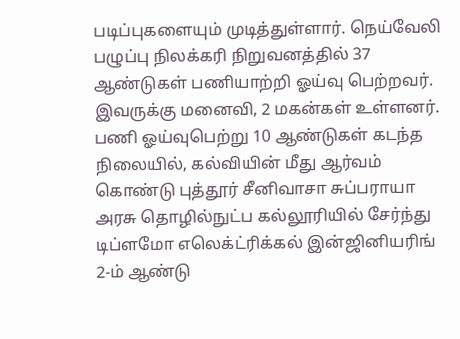படிப்புகளையும் முடித்துள்ளார். நெய்வேலி பழுப்பு நிலக்கரி நிறுவனத்தில் 37 ஆண்டுகள் பணியாற்றி ஓய்வு பெற்றவர். இவருக்கு மனைவி, 2 மகன்கள் உள்ளனர். பணி ஓய்வுபெற்று 10 ஆண்டுகள் கடந்த நிலையில், கல்வியின் மீது ஆர்வம் கொண்டு புத்தூர் சீனிவாசா சுப்பராயா அரசு தொழில்நுட்ப கல்லூரியில் சேர்ந்து டிப்ளமோ எலெக்ட்ரிக்கல் இன்ஜினியரிங் 2-ம் ஆண்டு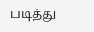படித்து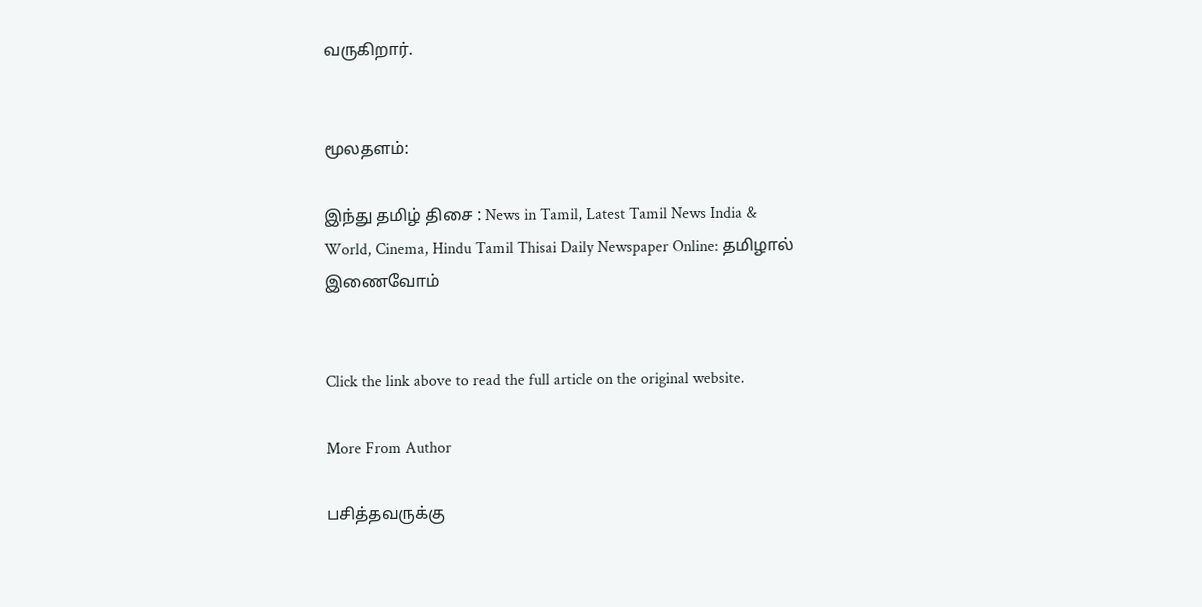வருகிறார்.


மூலதளம்:

இந்து தமிழ் திசை : News in Tamil, Latest Tamil News India & World, Cinema, Hindu Tamil Thisai Daily Newspaper Online: தமிழால் இணைவோம்


Click the link above to read the full article on the original website.

More From Author

பசித்தவருக்கு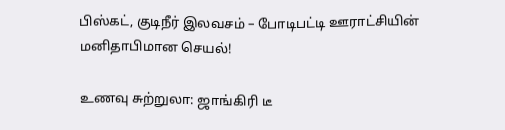பிஸ்கட், குடிநீர் இலவசம் – போடிபட்டி ஊராட்சியின் மனிதாபிமான செயல்!

உணவு சுற்றுலா: ஜாங்கிரி டீ